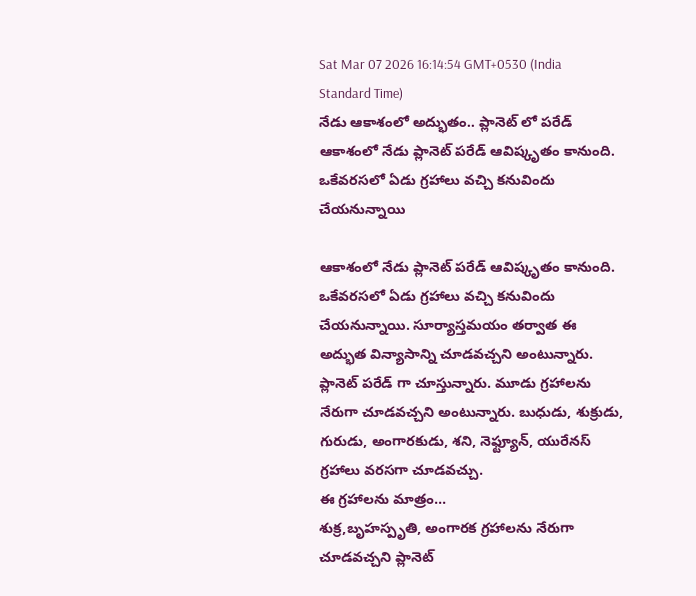Sat Mar 07 2026 16:14:54 GMT+0530 (India Standard Time)
నేడు ఆకాశంలో అద్భుతం.. ప్లానెట్ లో పరేడ్
ఆకాశంలో నేడు ప్లానెట్ పరేడ్ ఆవిష్కృతం కానుంది. ఒకేవరసలో ఏడు గ్రహాలు వచ్చి కనువిందు చేయనున్నాయి

ఆకాశంలో నేడు ప్లానెట్ పరేడ్ ఆవిష్కృతం కానుంది. ఒకేవరసలో ఏడు గ్రహాలు వచ్చి కనువిందు చేయనున్నాయి. సూర్యాస్తమయం తర్వాత ఈ అద్భుత విన్యాసాన్ని చూడవచ్చని అంటున్నారు. ప్లానెట్ పరేడ్ గా చూస్తున్నారు. మూడు గ్రహాలను నేరుగా చూడవచ్చని అంటున్నారు. బుధుడు, శుక్రుడు, గురుడు, అంగారకుడు, శని, నెఫ్ట్యూన్, యురేనస్ గ్రహాలు వరసగా చూడవచ్చు.
ఈ గ్రహాలను మాత్రం...
శుక్ర,బృహస్పృతి, అంగారక గ్రహాలను నేరుగా చూడవచ్చని ప్లానెట్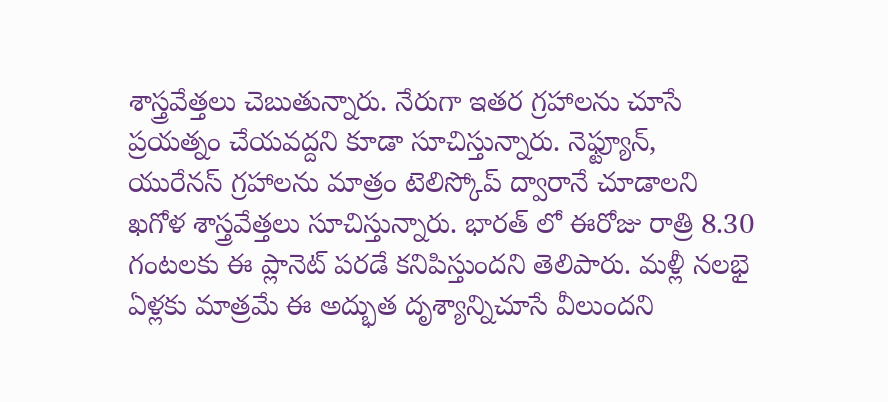శాస్త్రవేత్తలు చెబుతున్నారు. నేరుగా ఇతర గ్రహాలను చూసే ప్రయత్నం చేయవద్దని కూడా సూచిస్తున్నారు. నెఫ్ట్యూన్, యురేనస్ గ్రహాలను మాత్రం టెలిస్కోప్ ద్వారానే చూడాలని ఖగోళ శాస్త్రవేత్తలు సూచిస్తున్నారు. భారత్ లో ఈరోజు రాత్రి 8.30 గంటలకు ఈ ప్లానెట్ పరడే కనిపిస్తుందని తెలిపారు. మళ్లీ నలభై ఏళ్లకు మాత్రమే ఈ అద్భుత దృశ్యాన్నిచూసే వీలుందని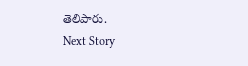తెలిపారు.
Next Story